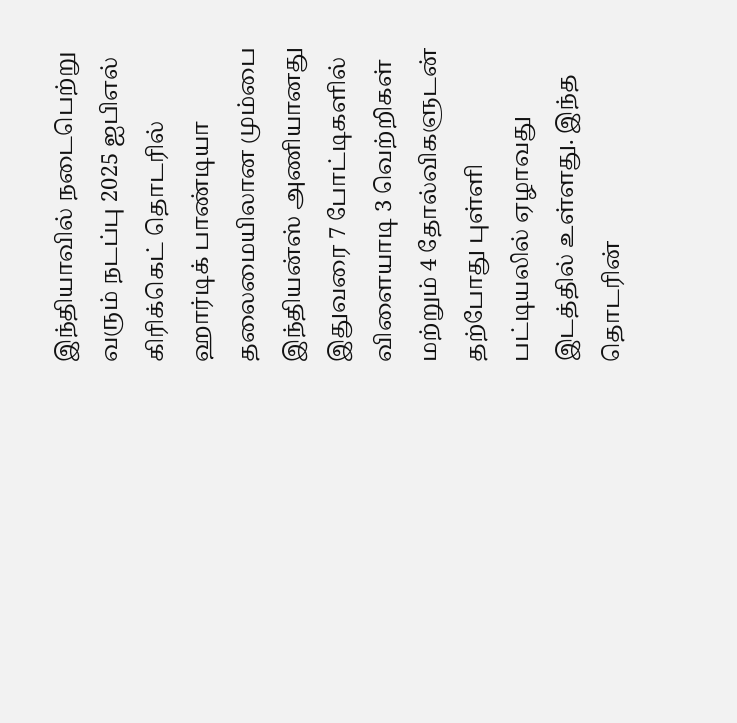இந்தியாவில் நடைபெற்று வரும் நடப்பு 2025 ஐபிஎல் கிரிக்கெட் தொடரில் ஹார்டிக் பாண்டியா தலைமையிலான மும்பை இந்தியன்ஸ் அணியானது இதுவரை 7 போட்டிகளில் விளையாடி 3 வெற்றிகள் மற்றும் 4 தோல்விகளுடன் தற்போது புள்ளி பட்டியலில் ஏழாவது இடத்தில் உள்ளது. இந்த தொடரின்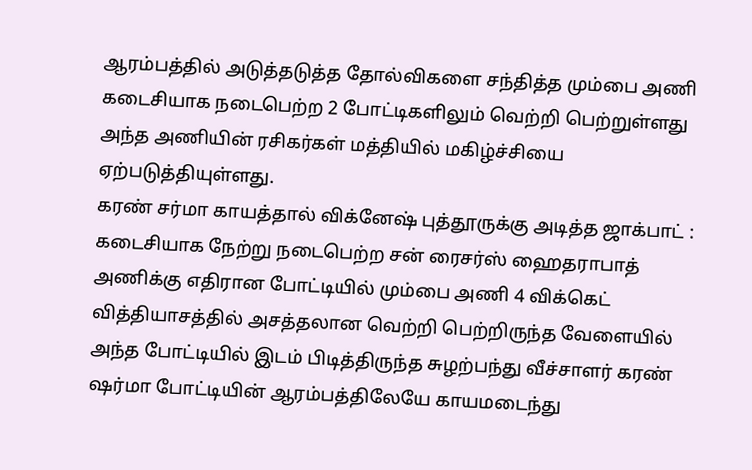ஆரம்பத்தில் அடுத்தடுத்த தோல்விகளை சந்தித்த மும்பை அணி கடைசியாக நடைபெற்ற 2 போட்டிகளிலும் வெற்றி பெற்றுள்ளது அந்த அணியின் ரசிகர்கள் மத்தியில் மகிழ்ச்சியை ஏற்படுத்தியுள்ளது.
கரண் சர்மா காயத்தால் விக்னேஷ் புத்தூருக்கு அடித்த ஜாக்பாட் :
கடைசியாக நேற்று நடைபெற்ற சன் ரைசர்ஸ் ஹைதராபாத் அணிக்கு எதிரான போட்டியில் மும்பை அணி 4 விக்கெட் வித்தியாசத்தில் அசத்தலான வெற்றி பெற்றிருந்த வேளையில் அந்த போட்டியில் இடம் பிடித்திருந்த சுழற்பந்து வீச்சாளர் கரண் ஷர்மா போட்டியின் ஆரம்பத்திலேயே காயமடைந்து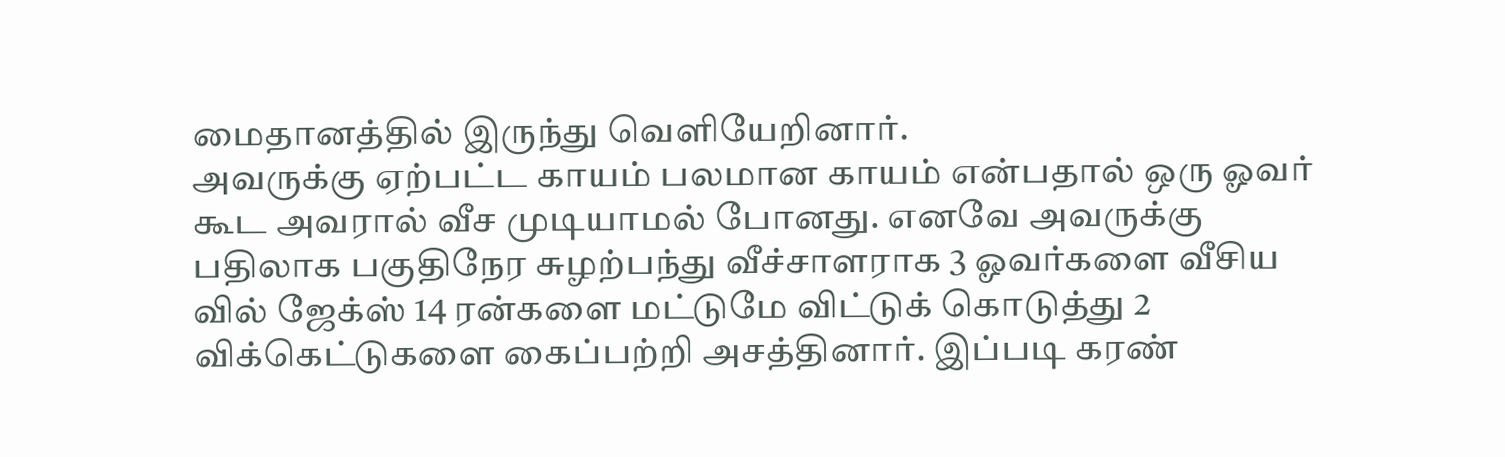மைதானத்தில் இருந்து வெளியேறினார்.
அவருக்கு ஏற்பட்ட காயம் பலமான காயம் என்பதால் ஒரு ஓவர் கூட அவரால் வீச முடியாமல் போனது. எனவே அவருக்கு பதிலாக பகுதிநேர சுழற்பந்து வீச்சாளராக 3 ஓவர்களை வீசிய வில் ஜேக்ஸ் 14 ரன்களை மட்டுமே விட்டுக் கொடுத்து 2 விக்கெட்டுகளை கைப்பற்றி அசத்தினார். இப்படி கரண்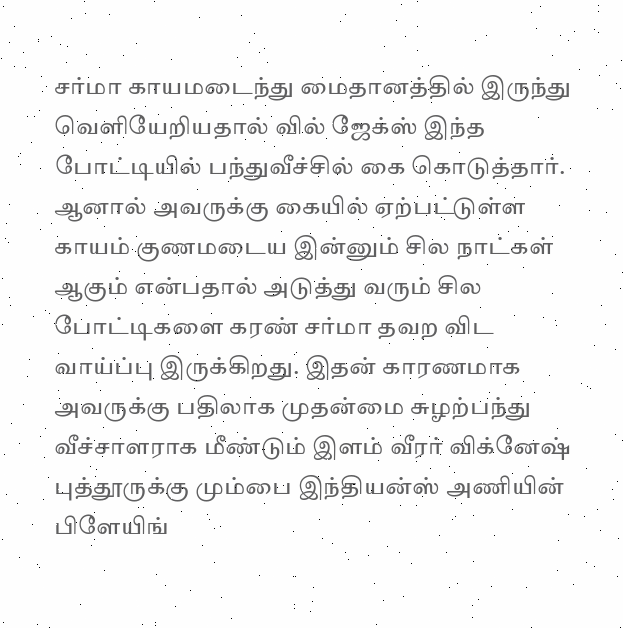சர்மா காயமடைந்து மைதானத்தில் இருந்து வெளியேறியதால் வில் ஜேக்ஸ் இந்த போட்டியில் பந்துவீச்சில் கை கொடுத்தார்.
ஆனால் அவருக்கு கையில் ஏற்பட்டுள்ள காயம் குணமடைய இன்னும் சில நாட்கள் ஆகும் என்பதால் அடுத்து வரும் சில போட்டிகளை கரண் சர்மா தவற விட வாய்ப்பு இருக்கிறது. இதன் காரணமாக அவருக்கு பதிலாக முதன்மை சுழற்பந்து வீச்சாளராக மீண்டும் இளம் வீரர் விக்னேஷ் புத்தூருக்கு மும்பை இந்தியன்ஸ் அணியின் பிளேயிங்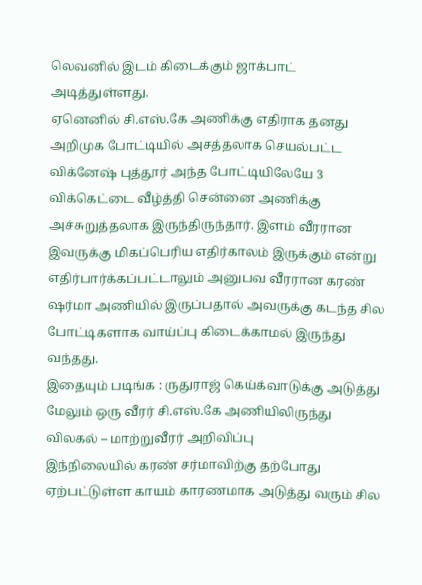லெவனில் இடம் கிடைக்கும் ஜாக்பாட் அடித்துள்ளது.
ஏனெனில் சி.எஸ்.கே அணிக்கு எதிராக தனது அறிமுக போட்டியில் அசத்தலாக செயல்பட்ட விக்னேஷ் புத்தூர் அந்த போட்டியிலேயே 3 விக்கெட்டை வீழ்த்தி சென்னை அணிக்கு அச்சுறுத்தலாக இருந்திருந்தார். இளம் வீரரான இவருக்கு மிகப்பெரிய எதிர்காலம் இருக்கும் என்று எதிர்பார்க்கப்பட்டாலும் அனுபவ வீரரான கரண் ஷர்மா அணியில் இருப்பதால் அவருக்கு கடந்த சில போட்டிகளாக வாய்ப்பு கிடைக்காமல் இருந்து வந்தது.
இதையும் படிங்க : ருதுராஜ் கெய்க்வாடுக்கு அடுத்து மேலும் ஒரு வீரர் சி.எஸ்.கே அணியிலிருந்து விலகல் – மாற்றுவீரர் அறிவிப்பு
இந்நிலையில் கரண் சர்மாவிற்கு தற்போது ஏற்பட்டுள்ள காயம் காரணமாக அடுத்து வரும் சில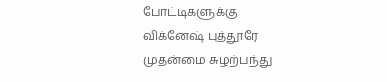போட்டிகளுக்கு விக்னேஷ் புத்தூரே முதன்மை சுழற்பந்து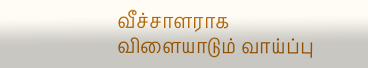வீச்சாளராக விளையாடும் வாய்ப்பு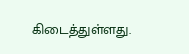கிடைத்துள்ளது.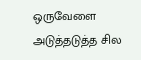ஒருவேளை அடுத்தடுத்த சில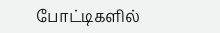போட்டிகளில்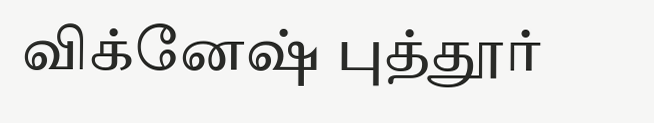விக்னேஷ் புத்தூர்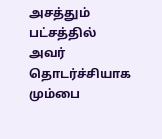அசத்தும் பட்சத்தில் அவர் தொடர்ச்சியாக மும்பை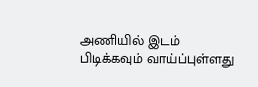அணியில் இடம் பிடிக்கவும் வாய்ப்புள்ளது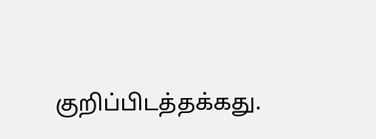குறிப்பிடத்தக்கது.